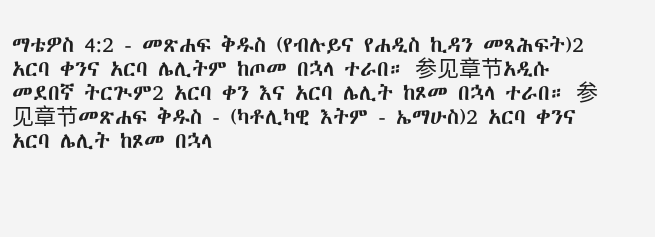ማቴዎስ 4:2 - መጽሐፍ ቅዱስ (የብሉይና የሐዲስ ኪዳን መጻሕፍት)2 አርባ ቀንና አርባ ሌሊትም ከጦመ በኋላ ተራበ። 参见章节አዲሱ መደበኛ ትርጒም2 አርባ ቀን እና አርባ ሌሊት ከጾመ በኋላ ተራበ። 参见章节መጽሐፍ ቅዱስ - (ካቶሊካዊ እትም - ኤማሁስ)2 አርባ ቀንና አርባ ሌሊት ከጾመ በኋላ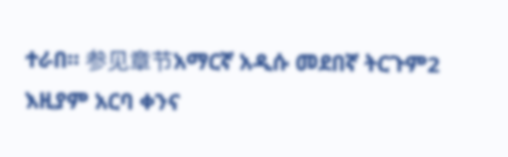ተራበ። 参见章节አማርኛ አዲሱ መደበኛ ትርጉም2 እዚያም አርባ ቀንና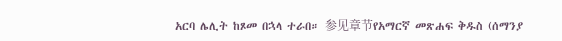አርባ ሌሊት ከጾመ በኋላ ተራበ። 参见章节የአማርኛ መጽሐፍ ቅዱስ (ሰማንያ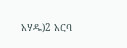አሃዱ)2 አርባ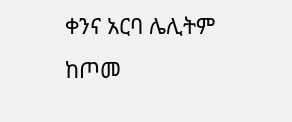ቀንና አርባ ሌሊትም ከጦመ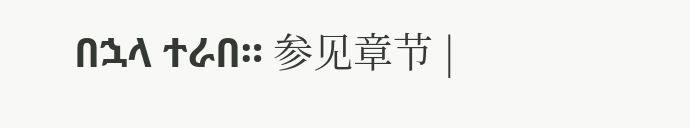በኋላ ተራበ። 参见章节 |